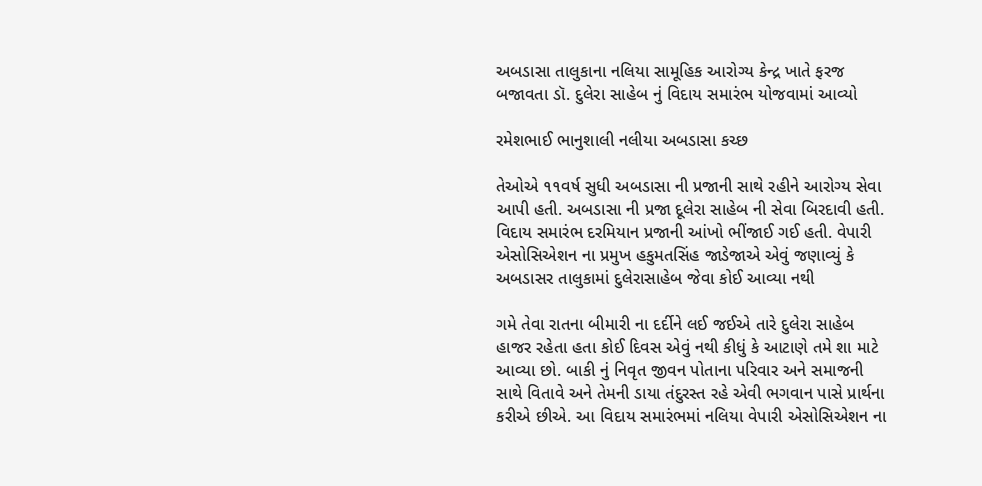અબડાસા તાલુકાના નલિયા સામૂહિક આરોગ્ય કેન્દ્ર ખાતે ફરજ બજાવતા ડૉ. દુલેરા સાહેબ નું વિદાય સમારંભ યોજવામાં આવ્યો

રમેશભાઈ ભાનુશાલી નલીયા અબડાસા કચ્છ

તેઓએ ૧૧વર્ષ સુધી અબડાસા ની પ્રજાની સાથે રહીને આરોગ્ય સેવા આપી હતી. અબડાસા ની પ્રજા દૂલેરા સાહેબ ની સેવા બિરદાવી હતી. વિદાય સમારંભ દરમિયાન પ્રજાની આંખો ભીંજાઈ ગઈ હતી. વેપારી એસોસિએશન ના પ્રમુખ હકુમતસિંહ જાડેજાએ એવું જણાવ્યું કે અબડાસર તાલુકામાં દુલેરાસાહેબ જેવા કોઈ આવ્યા નથી

ગમે તેવા રાતના બીમારી ના દર્દીને લઈ જઈએ તારે દુલેરા સાહેબ હાજર રહેતા હતા કોઈ દિવસ એવું નથી કીધું કે આટાણે તમે શા માટે આવ્યા છો. બાકી નું નિવૃત જીવન પોતાના પરિવાર અને સમાજની સાથે વિતાવે અને તેમની ડાયા તંદુરસ્ત રહે એવી ભગવાન પાસે પ્રાર્થના કરીએ છીએ. આ વિદાય સમારંભમાં નલિયા વેપારી એસોસિએશન ના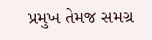પ્રમુખ તેમજ સમગ્ર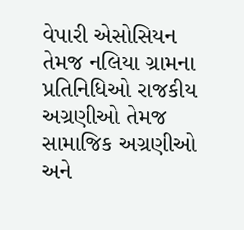વેપારી એસોસિયન તેમજ નલિયા ગ્રામના પ્રતિનિધિઓ રાજકીય અગ્રણીઓ તેમજ સામાજિક અગ્રણીઓ અને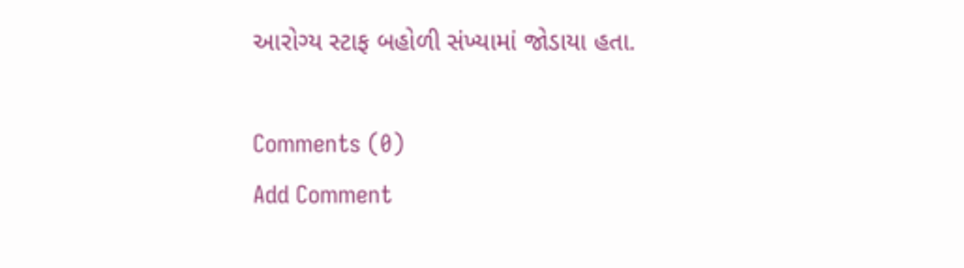આરોગ્ય સ્ટાફ બહોળી સંખ્યામાં જોડાયા હતા.

Comments (0)
Add Comment